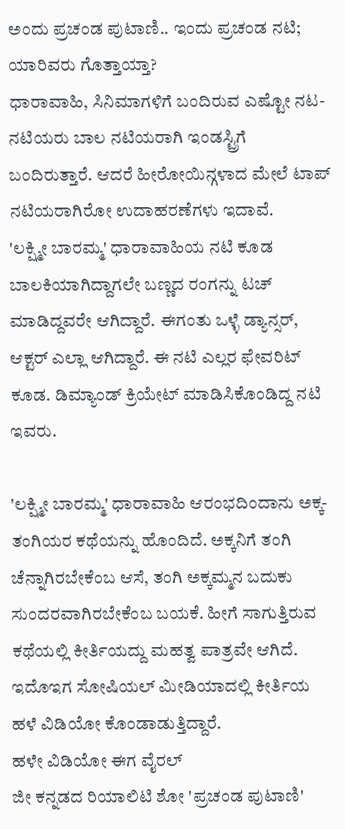ಅಂದು ಪ್ರಚಂಡ ಪುಟಾಣಿ.. ಇಂದು ಪ್ರಚಂಡ ನಟಿ; ಯಾರಿವರು ಗೊತ್ತಾಯ್ತಾ?
ಧಾರಾವಾಹಿ, ಸಿನಿಮಾಗಳಿಗೆ ಬಂದಿರುವ ಎಷ್ಟೋ ನಟ-ನಟಿಯರು ಬಾಲ ನಟಿಯರಾಗಿ ಇಂಡಸ್ಟ್ರಿಗೆ ಬಂದಿರುತ್ತಾರೆ. ಆದರೆ ಹೀರೋಯಿನ್ಗಳಾದ ಮೇಲೆ ಟಾಪ್ ನಟಿಯರಾಗಿರೋ ಉದಾಹರಣೆಗಳು ಇದಾವೆ.
'ಲಕ್ಷ್ಮೀ ಬಾರಮ್ಮ' ಧಾರಾವಾಹಿಯ ನಟಿ ಕೂಡ ಬಾಲಕಿಯಾಗಿದ್ದಾಗಲೇ ಬಣ್ಣದ ರಂಗನ್ನು ಟಚ್ ಮಾಡಿದ್ದವರೇ ಆಗಿದ್ದಾರೆ. ಈಗಂತು ಒಳ್ಳೆ ಡ್ಯಾನ್ಸರ್, ಆಕ್ಟರ್ ಎಲ್ಲಾ ಆಗಿದ್ದಾರೆ. ಈ ನಟಿ ಎಲ್ಲರ ಫೇವರಿಟ್ ಕೂಡ. ಡಿಮ್ಯಾಂಡ್ ಕ್ರಿಯೇಟ್ ಮಾಡಿಸಿಕೊಂಡಿದ್ದ ನಟಿ ಇವರು.

'ಲಕ್ಷ್ಮೀ ಬಾರಮ್ಮ' ಧಾರಾವಾಹಿ ಆರಂಭದಿಂದಾನು ಅಕ್ಕ-ತಂಗಿಯರ ಕಥೆಯನ್ನು ಹೊಂದಿದೆ. ಅಕ್ಕನಿಗೆ ತಂಗಿ ಚೆನ್ನಾಗಿರಬೇಕೆಂಬ ಆಸೆ, ತಂಗಿ ಅಕ್ಕಮ್ಮನ ಬದುಕು ಸುಂದರವಾಗಿರಬೇಕೆಂಬ ಬಯಕೆ. ಹೀಗೆ ಸಾಗುತ್ತಿರುವ ಕಥೆಯಲ್ಲಿ ಕೀರ್ತಿಯದ್ದು ಮಹತ್ವ ಪಾತ್ರವೇ ಆಗಿದೆ. ಇದೊಇಗ ಸೋಷಿಯಲ್ ಮೀಡಿಯಾದಲ್ಲಿ ಕೀರ್ತಿಯ ಹಳೆ ವಿಡಿಯೋ ಕೊಂಡಾಡುತ್ತಿದ್ದಾರೆ.
ಹಳೇ ವಿಡಿಯೋ ಈಗ ವೈರಲ್
ಜೀ ಕನ್ನಡದ ರಿಯಾಲಿಟಿ ಶೋ 'ಪ್ರಚಂಡ ಪುಟಾಣಿ'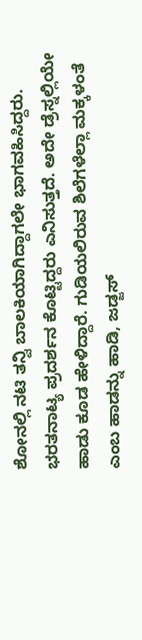ಶೋನಲ್ಲಿ ನಟಿ ತನ್ವಿ ಬಾಲಕಿಯಾಗಿದ್ದಾಗಲೇ ಭಾಗವಹಿಸಿದ್ದರು. ಭರತನಾಟ್ಯ ಪ್ರದರ್ಶನ ಕೊಟ್ಟಿದ್ದರು ಎನಿಸುತ್ತದೆ. ಅದೇ ಡ್ರೆಸ್ನಲ್ಲಿಯೇ ಹಾಡು ಕೂಡ ಹೇಳಿದ್ದಾರೆ. ಗುಡಿಯಲಿರುವ ಶಿಲೆಗಳೆಲ್ಲಾ ಮಕ್ಕಳಂತೆ ಎಂಬ ಹಾಡನ್ನು ಹಾಡಿ, ಜಡ್ಜಸ್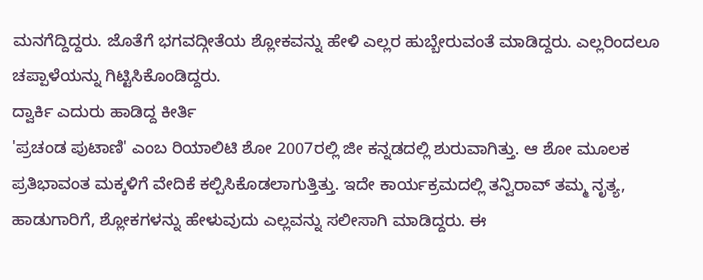ಮನಗೆದ್ದಿದ್ದರು. ಜೊತೆಗೆ ಭಗವದ್ಗೀತೆಯ ಶ್ಲೋಕವನ್ನು ಹೇಳಿ ಎಲ್ಲರ ಹುಬ್ಬೇರುವಂತೆ ಮಾಡಿದ್ದರು. ಎಲ್ಲರಿಂದಲೂ ಚಪ್ಪಾಳೆಯನ್ನು ಗಿಟ್ಟಿಸಿಕೊಂಡಿದ್ದರು.
ದ್ವಾರ್ಕಿ ಎದುರು ಹಾಡಿದ್ದ ಕೀರ್ತಿ
'ಪ್ರಚಂಡ ಪುಟಾಣಿ' ಎಂಬ ರಿಯಾಲಿಟಿ ಶೋ 2007ರಲ್ಲಿ ಜೀ ಕನ್ನಡದಲ್ಲಿ ಶುರುವಾಗಿತ್ತು. ಆ ಶೋ ಮೂಲಕ ಪ್ರತಿಭಾವಂತ ಮಕ್ಕಳಿಗೆ ವೇದಿಕೆ ಕಲ್ಪಿಸಿಕೊಡಲಾಗುತ್ತಿತ್ತು. ಇದೇ ಕಾರ್ಯಕ್ರಮದಲ್ಲಿ ತನ್ವಿರಾವ್ ತಮ್ಮ ನೃತ್ಯ, ಹಾಡುಗಾರಿಗೆ, ಶ್ಲೋಕಗಳನ್ನು ಹೇಳುವುದು ಎಲ್ಲವನ್ನು ಸಲೀಸಾಗಿ ಮಾಡಿದ್ದರು. ಈ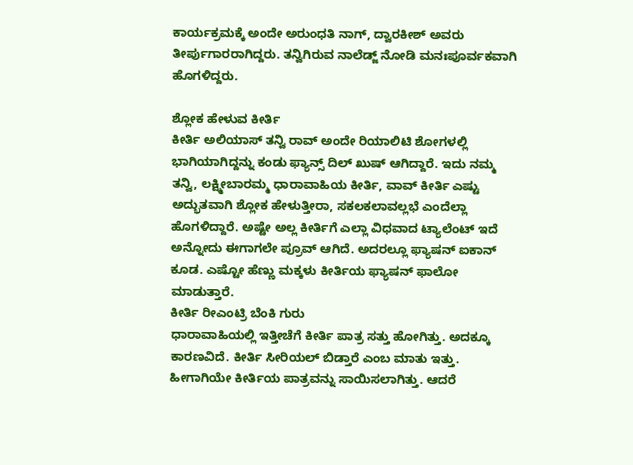ಕಾರ್ಯಕ್ರಮಕ್ಕೆ ಅಂದೇ ಅರುಂಧತಿ ನಾಗ್, ದ್ವಾರಕೀಶ್ ಅವರು ತೀರ್ಪುಗಾರರಾಗಿದ್ದರು. ತನ್ವಿಗಿರುವ ನಾಲೆಡ್ಜ್ ನೋಡಿ ಮನಃಪೂರ್ವಕವಾಗಿ ಹೊಗಳಿದ್ದರು.

ಶ್ಲೋಕ ಹೇಳುವ ಕೀರ್ತಿ
ಕೀರ್ತಿ ಅಲಿಯಾಸ್ ತನ್ವಿ ರಾವ್ ಅಂದೇ ರಿಯಾಲಿಟಿ ಶೋಗಳಲ್ಲಿ ಭಾಗಿಯಾಗಿದ್ದನ್ನು ಕಂಡು ಫ್ಯಾನ್ಸ್ ದಿಲ್ ಖುಷ್ ಆಗಿದ್ದಾರೆ. ಇದು ನಮ್ಮ ತನ್ವಿ, ಲಕ್ಷ್ಮೀಬಾರಮ್ಮ ಧಾರಾವಾಹಿಯ ಕೀರ್ತಿ, ವಾವ್ ಕೀರ್ತಿ ಎಷ್ಟು ಅದ್ಭುತವಾಗಿ ಶ್ಲೋಕ ಹೇಳುತ್ತೀರಾ, ಸಕಲಕಲಾವಲ್ಲಭೆ ಎಂದೆಲ್ಲಾ ಹೊಗಳಿದ್ದಾರೆ. ಅಷ್ಟೇ ಅಲ್ಲ ಕೀರ್ತಿಗೆ ಎಲ್ಲಾ ವಿಧವಾದ ಟ್ಯಾಲೆಂಟ್ ಇದೆ ಅನ್ನೋದು ಈಗಾಗಲೇ ಪ್ರೂವ್ ಆಗಿದೆ. ಅದರಲ್ಲೂ ಫ್ಯಾಷನ್ ಐಕಾನ್ ಕೂಡ. ಎಷ್ಟೋ ಹೆಣ್ಣು ಮಕ್ಕಳು ಕೀರ್ತಿಯ ಫ್ಯಾಷನ್ ಫಾಲೋ ಮಾಡುತ್ತಾರೆ.
ಕೀರ್ತಿ ರೀಎಂಟ್ರಿ ಬೆಂಕಿ ಗುರು
ಧಾರಾವಾಹಿಯಲ್ಲಿ ಇತ್ತೀಚೆಗೆ ಕೀರ್ತಿ ಪಾತ್ರ ಸತ್ತು ಹೋಗಿತ್ತು. ಅದಕ್ಕೂ ಕಾರಣವಿದೆ. ಕೀರ್ತಿ ಸೀರಿಯಲ್ ಬಿಡ್ತಾರೆ ಎಂಬ ಮಾತು ಇತ್ತು. ಹೀಗಾಗಿಯೇ ಕೀರ್ತಿಯ ಪಾತ್ರವನ್ನು ಸಾಯಿಸಲಾಗಿತ್ತು. ಆದರೆ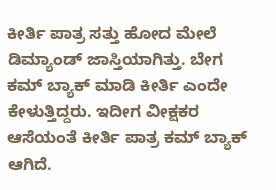ಕೀರ್ತಿ ಪಾತ್ರ ಸತ್ತು ಹೋದ ಮೇಲೆ ಡಿಮ್ಯಾಂಡ್ ಜಾಸ್ತಿಯಾಗಿತ್ತು. ಬೇಗ ಕಮ್ ಬ್ಯಾಕ್ ಮಾಡಿ ಕೀರ್ತಿ ಎಂದೇ ಕೇಳುತ್ತಿದ್ದರು. ಇದೀಗ ವೀಕ್ಷಕರ ಆಸೆಯಂತೆ ಕೀರ್ತಿ ಪಾತ್ರ ಕಮ್ ಬ್ಯಾಕ್ ಆಗಿದೆ.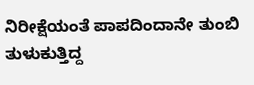ನಿರೀಕ್ಷೆಯಂತೆ ಪಾಪದಿಂದಾನೇ ತುಂಬಿ ತುಳುಕುತ್ತಿದ್ದ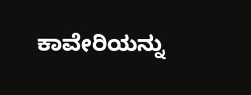ಕಾವೇರಿಯನ್ನು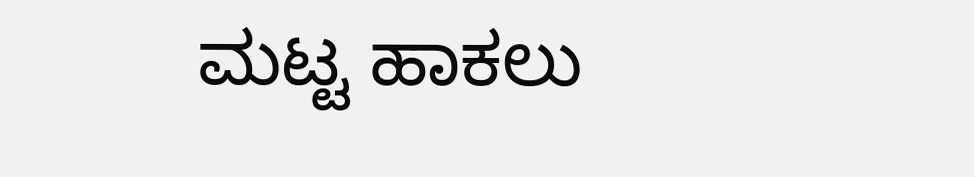ಮಟ್ಟ ಹಾಕಲು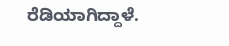ರೆಡಿಯಾಗಿದ್ದಾಳೆ.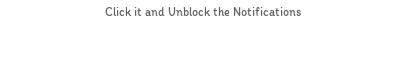Click it and Unblock the Notifications